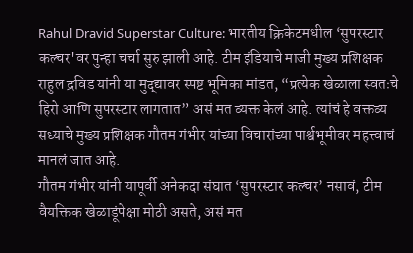Rahul Dravid Superstar Culture: भारतीय क्रिकेटमधील ‘सुपरस्टार कल्चर'वर पुन्हा चर्चा सुरु झाली आहे. टीम इंडियाचे माजी मुख्य प्रशिक्षक राहुल द्रविड यांनी या मुद्द्यावर स्पष्ट भूमिका मांडत, “प्रत्येक खेळाला स्वतःचे हिरो आणि सुपरस्टार लागतात” असं मत व्यक्त केलं आहे. त्यांचं हे वक्तव्य सध्याचे मुख्य प्रशिक्षक गौतम गंभीर यांच्या विचारांच्या पार्श्वभूमीवर महत्त्वाचं मानलं जात आहे.
गौतम गंभीर यांनी यापूर्वी अनेकदा संघात ‘सुपरस्टार कल्चर’ नसावं, टीम वैयक्तिक खेळाडूंपेक्षा मोठी असते, असं मत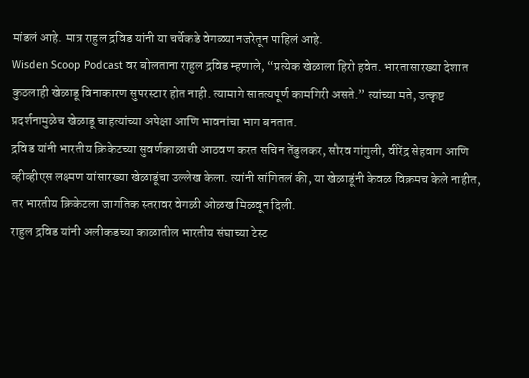मांडलं आहे. मात्र राहुल द्रविड यांनी या चर्चेकडे वेगळ्या नजरेतून पाहिलं आहे.
Wisden Scoop Podcast वर बोलताना राहुल द्रविड म्हणाले, “प्रत्येक खेळाला हिरो हवेत. भारतासारख्या देशात कुठलाही खेळाडू विनाकारण सुपरस्टार होत नाही. त्यामागे सातत्यपूर्ण कामगिरी असते.” त्यांच्या मते, उत्कृष्ट प्रदर्शनामुळेच खेळाडू चाहत्यांच्या अपेक्षा आणि भावनांचा भाग बनतात.
द्रविड यांनी भारतीय क्रिकेटच्या सुवर्णकाळाची आठवण करत सचिन तेंडुलकर, सौरव गांगुली, वीरेंद्र सेहवाग आणि व्हीव्हीएस लक्ष्मण यांसारख्या खेळाडूंचा उल्लेख केला. त्यांनी सांगितलं की, या खेळाडूंनी केवळ विक्रमच केले नाहीत, तर भारतीय क्रिकेटला जागतिक स्तरावर वेगळी ओळख मिळवून दिली.
राहुल द्रविड यांनी अलीकडच्या काळातील भारतीय संघाच्या टेस्ट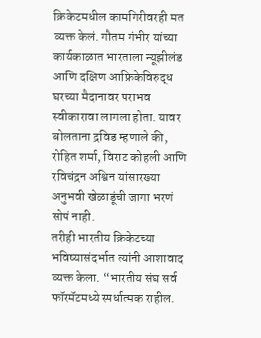क्रिकेटमधील कामगिरीवरही मत व्यक्त केलं. गौतम गंभीर यांच्या कार्यकाळात भारताला न्यूझीलंड आणि दक्षिण आफ्रिकेविरुद्ध घरच्या मैदानावर पराभव स्वीकारावा लागला होता. यावर बोलताना द्रविड म्हणाले की, रोहित शर्मा, विराट कोहली आणि रविचंद्रन अश्विन यांसारख्या अनुभवी खेळाडूंची जागा भरणं सोपं नाही.
तरीही भारतीय क्रिकेटच्या भविष्यासंदर्भात त्यांनी आशावाद व्यक्त केला. “भारतीय संघ सर्व फॉरमॅटमध्ये स्पर्धात्मक राहील.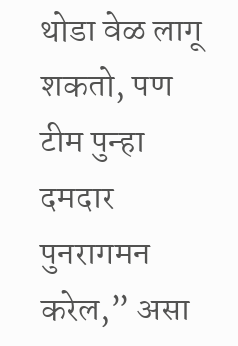थोडा वेळ लागू शकतो, पण टीम पुन्हा दमदार पुनरागमन करेल,” असा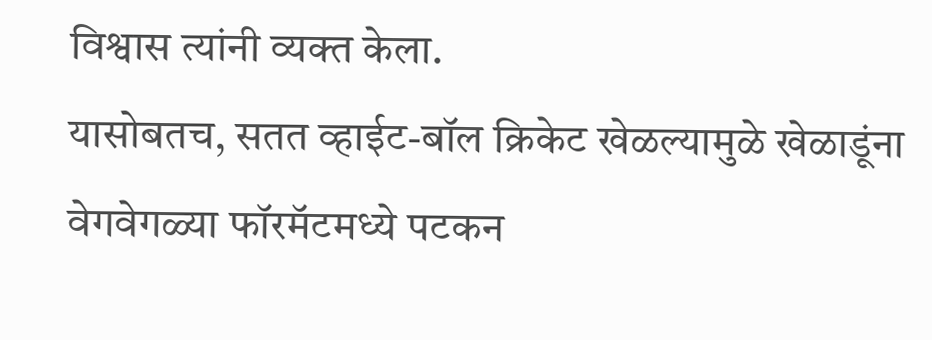विश्वास त्यांनी व्यक्त केला.
यासोबतच, सतत व्हाईट-बॉल क्रिकेट खेळल्यामुळे खेळाडूंना वेगवेगळ्या फॉरमॅटमध्ये पटकन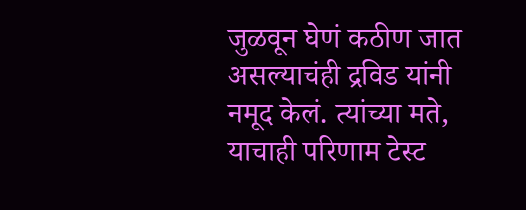जुळवून घेणं कठीण जात असल्याचंही द्रविड यांनी नमूद केलं. त्यांच्या मते, याचाही परिणाम टेस्ट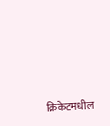क्रिकेटमधील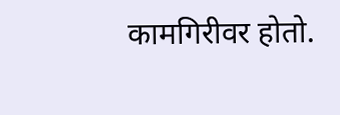कामगिरीवर होतो.